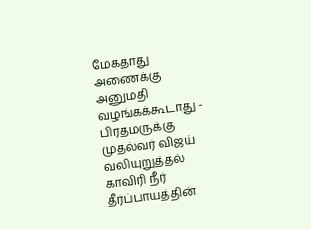மேகதாது அணைக்கு அனுமதி வழங்கக்கூடாது - பிரதமருக்கு முதல்வர் விஜய் வலியுறுத்தல்
காவிரி நீர் தீர்ப்பாயத்தின்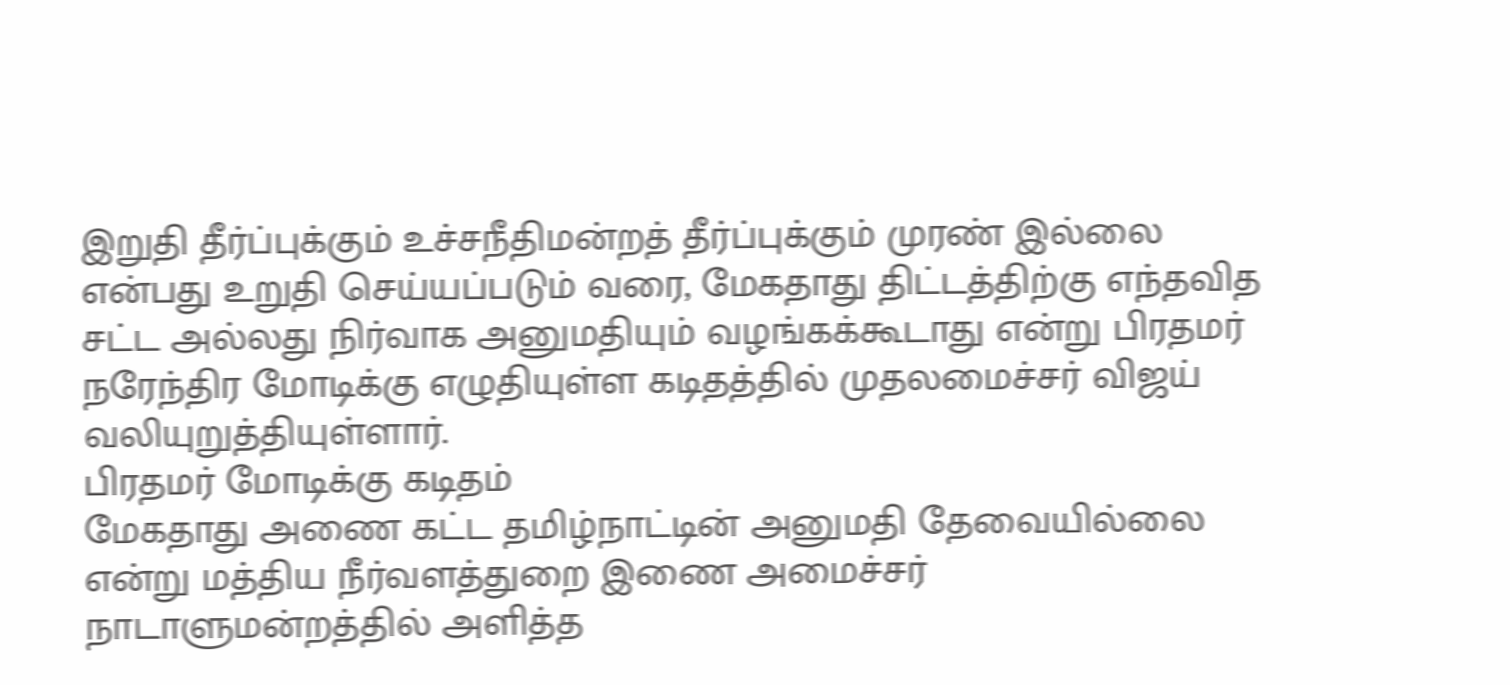இறுதி தீர்ப்புக்கும் உச்சநீதிமன்றத் தீர்ப்புக்கும் முரண் இல்லை என்பது உறுதி செய்யப்படும் வரை, மேகதாது திட்டத்திற்கு எந்தவித சட்ட அல்லது நிர்வாக அனுமதியும் வழங்கக்கூடாது என்று பிரதமர் நரேந்திர மோடிக்கு எழுதியுள்ள கடிதத்தில் முதலமைச்சர் விஜய் வலியுறுத்தியுள்ளார்.
பிரதமர் மோடிக்கு கடிதம்
மேகதாது அணை கட்ட தமிழ்நாட்டின் அனுமதி தேவையில்லை என்று மத்திய நீர்வளத்துறை இணை அமைச்சர் நாடாளுமன்றத்தில் அளித்த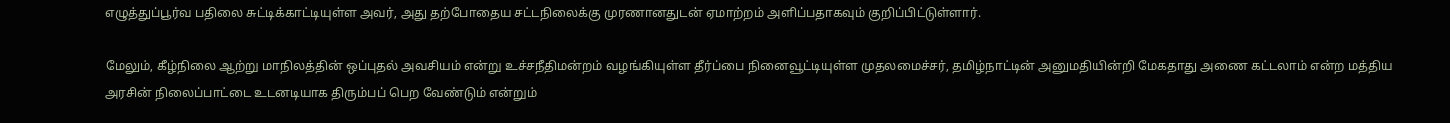எழுத்துப்பூர்வ பதிலை சுட்டிக்காட்டியுள்ள அவர், அது தற்போதைய சட்டநிலைக்கு முரணானதுடன் ஏமாற்றம் அளிப்பதாகவும் குறிப்பிட்டுள்ளார்.

மேலும், கீழ்நிலை ஆற்று மாநிலத்தின் ஒப்புதல் அவசியம் என்று உச்சநீதிமன்றம் வழங்கியுள்ள தீர்ப்பை நினைவூட்டியுள்ள முதலமைச்சர், தமிழ்நாட்டின் அனுமதியின்றி மேகதாது அணை கட்டலாம் என்ற மத்திய அரசின் நிலைப்பாட்டை உடனடியாக திரும்பப் பெற வேண்டும் என்றும்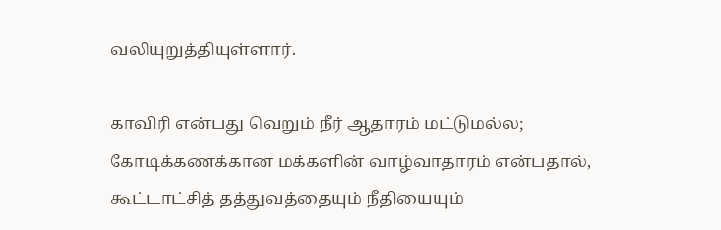வலியுறுத்தியுள்ளார்.

காவிரி என்பது வெறும் நீர் ஆதாரம் மட்டுமல்ல; கோடிக்கணக்கான மக்களின் வாழ்வாதாரம் என்பதால், கூட்டாட்சித் தத்துவத்தையும் நீதியையும்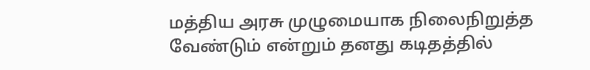மத்திய அரசு முழுமையாக நிலைநிறுத்த வேண்டும் என்றும் தனது கடிதத்தில்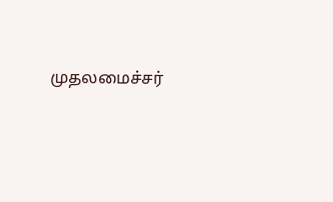முதலமைச்சர்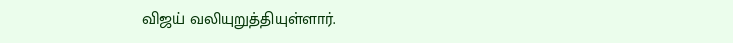விஜய் வலியுறுத்தியுள்ளார்.